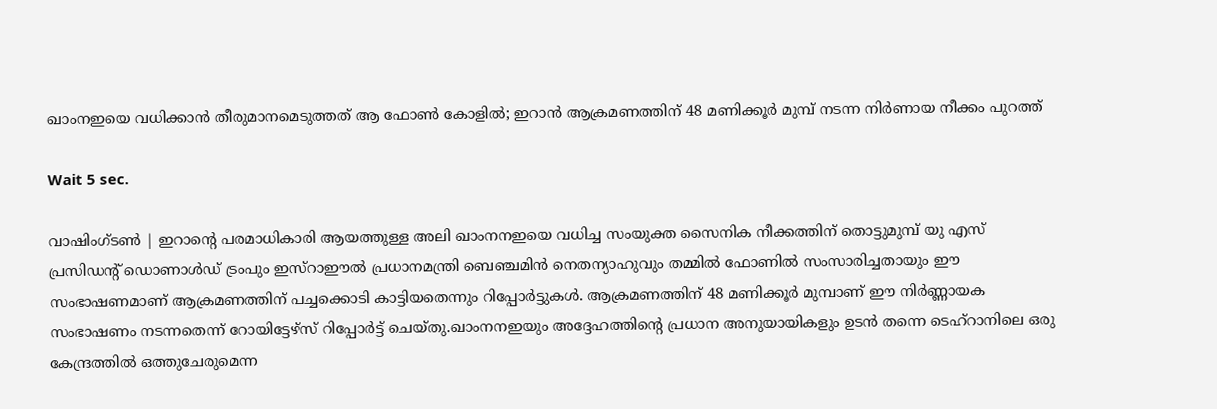ഖാംനഇയെ വധിക്കാൻ തീരുമാനമെടുത്തത് ആ ഫോൺ കോളിൽ; ഇറാൻ ആക്രമണത്തിന് 48 മണിക്കൂർ മുമ്പ് നടന്ന നിർണായ നീക്കം പുറത്ത്

Wait 5 sec.

വാഷിംഗ്ടൺ | ഇറാന്റെ പരമാധികാരി ആയത്തുള്ള അലി ഖാംനനഇയെ വധിച്ച സംയുക്ത സൈനിക നീക്കത്തിന് തൊട്ടുമുമ്പ് യു എസ് പ്രസിഡന്റ് ഡൊണാൾഡ് ട്രംപും ഇസ്റാഈൽ പ്രധാനമന്ത്രി ബെഞ്ചമിൻ നെതന്യാഹുവും തമ്മിൽ ഫോണിൽ സംസാരിച്ചതായും ഈ സംഭാഷണമാണ് ആക്രമണത്തിന് പച്ചക്കൊടി കാട്ടിയതെന്നും റിപ്പോർട്ടുകൾ. ആക്രമണത്തിന് 48 മണിക്കൂർ മുമ്പാണ് ഈ നിർണ്ണായക സംഭാഷണം നടന്നതെന്ന് റോയിട്ടേഴ്സ് റിപ്പോർട്ട് ചെയ്തു.ഖാംനനഇയും അദ്ദേഹത്തിന്റെ പ്രധാന അനുയായികളും ഉടൻ തന്നെ ടെഹ്‌റാനിലെ ഒരു കേന്ദ്രത്തിൽ ഒത്തുചേരുമെന്ന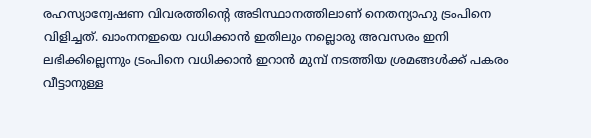രഹസ്യാന്വേഷണ വിവരത്തിന്റെ അടിസ്ഥാനത്തിലാണ് നെതന്യാഹു ട്രംപിനെ വിളിച്ചത്. ഖാംനനഇയെ വധിക്കാൻ ഇതിലും നല്ലൊരു അവസരം ഇനി ലഭിക്കില്ലെന്നും ട്രംപിനെ വധിക്കാൻ ഇറാൻ മുമ്പ് നടത്തിയ ശ്രമങ്ങൾക്ക് പകരം വീട്ടാനുള്ള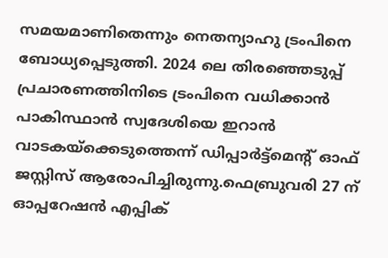സമയമാണിതെന്നും നെതന്യാഹു ട്രംപിനെ ബോധ്യപ്പെടുത്തി. 2024 ലെ തിരഞ്ഞെടുപ്പ് പ്രചാരണത്തിനിടെ ട്രംപിനെ വധിക്കാൻ പാകിസ്ഥാൻ സ്വദേശിയെ ഇറാൻ വാടകയ്ക്കെടുത്തെന്ന് ഡിപ്പാർട്ട്മെന്റ് ഓഫ് ജസ്റ്റിസ് ആരോപിച്ചിരുന്നു.ഫെബ്രുവരി 27 ന് ഓപ്പറേഷൻ എപ്പിക്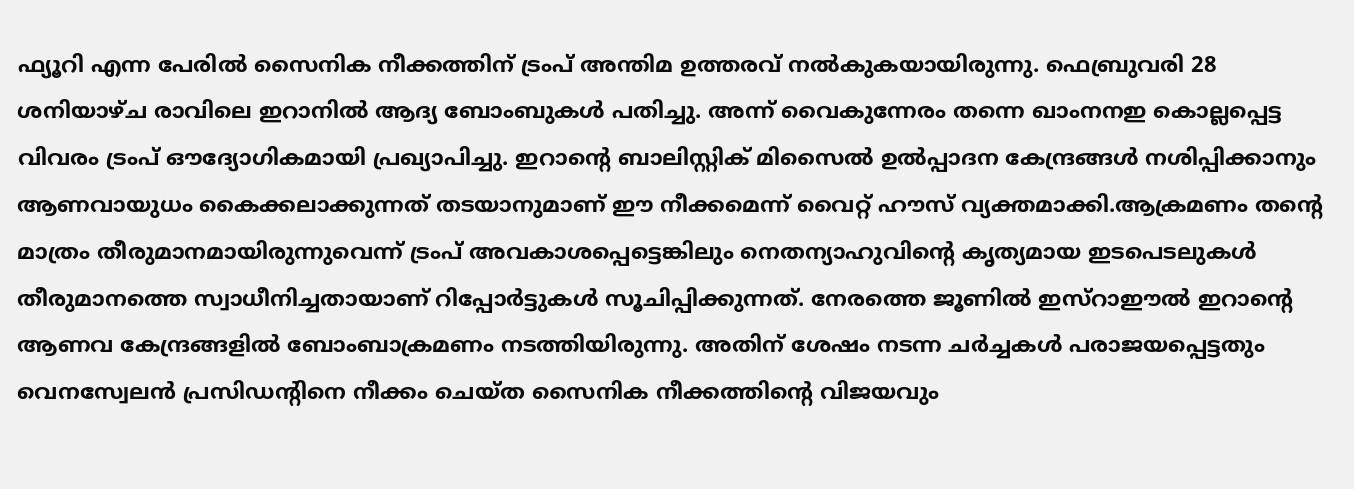ഫ്യൂറി എന്ന പേരിൽ സൈനിക നീക്കത്തിന് ട്രംപ് അന്തിമ ഉത്തരവ് നൽകുകയായിരുന്നു. ഫെബ്രുവരി 28 ശനിയാഴ്ച രാവിലെ ഇറാനിൽ ആദ്യ ബോംബുകൾ പതിച്ചു. അന്ന് വൈകുന്നേരം തന്നെ ഖാംനനഇ കൊല്ലപ്പെട്ട വിവരം ട്രംപ് ഔദ്യോഗികമായി പ്രഖ്യാപിച്ചു. ഇറാന്റെ ബാലിസ്റ്റിക് മിസൈൽ ഉൽപ്പാദന കേന്ദ്രങ്ങൾ നശിപ്പിക്കാനും ആണവായുധം കൈക്കലാക്കുന്നത് തടയാനുമാണ് ഈ നീക്കമെന്ന് വൈറ്റ് ഹൗസ് വ്യക്തമാക്കി.ആക്രമണം തന്റെ മാത്രം തീരുമാനമായിരുന്നുവെന്ന് ട്രംപ് അവകാശപ്പെട്ടെങ്കിലും നെതന്യാഹുവിന്റെ കൃത്യമായ ഇടപെടലുകൾ തീരുമാനത്തെ സ്വാധീനിച്ചതായാണ് റിപ്പോർട്ടുകൾ സൂചിപ്പിക്കുന്നത്. നേരത്തെ ജൂണിൽ ഇസ്റാഈൽ ഇറാന്റെ ആണവ കേന്ദ്രങ്ങളിൽ ബോംബാക്രമണം നടത്തിയിരുന്നു. അതിന് ശേഷം നടന്ന ചർച്ചകൾ പരാജയപ്പെട്ടതും വെനസ്വേലൻ പ്രസിഡന്റിനെ നീക്കം ചെയ്ത സൈനിക നീക്കത്തിന്റെ വിജയവും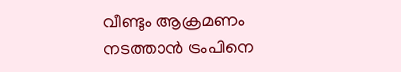വീണ്ടും ആക്രമണം നടത്താൻ ട്രംപിനെ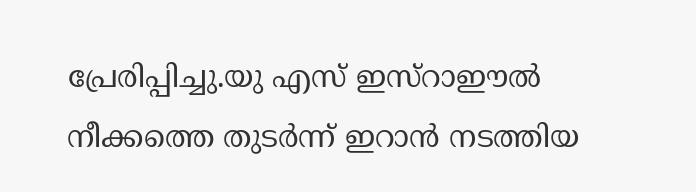പ്രേരിപ്പിച്ചു.യു എസ് ഇസ്റാഈൽ നീക്കത്തെ തുടർന്ന് ഇറാൻ നടത്തിയ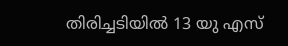തിരിച്ചടിയിൽ 13 യു എസ്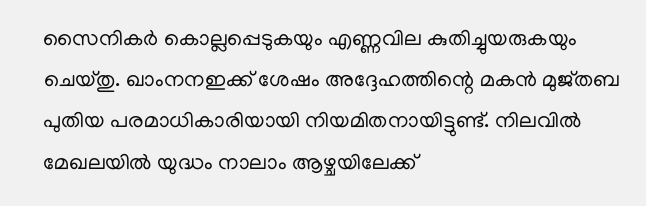സൈനികർ കൊല്ലപ്പെടുകയും എണ്ണവില കുതിച്ചുയരുകയും ചെയ്തു. ഖാംനനഇക്ക് ശേഷം അദ്ദേഹത്തിന്റെ മകൻ മുജ്തബ പുതിയ പരമാധികാരിയായി നിയമിതനായിട്ടുണ്ട്. നിലവിൽ മേഖലയിൽ യുദ്ധം നാലാം ആഴ്ചയിലേക്ക്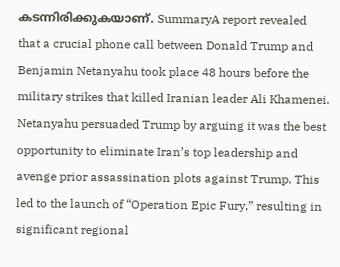കടന്നിരിക്കുകയാണ്. SummaryA report revealed that a crucial phone call between Donald Trump and Benjamin Netanyahu took place 48 hours before the military strikes that killed Iranian leader Ali Khamenei. Netanyahu persuaded Trump by arguing it was the best opportunity to eliminate Iran’s top leadership and avenge prior assassination plots against Trump. This led to the launch of “Operation Epic Fury,” resulting in significant regional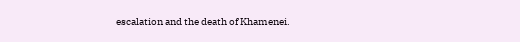escalation and the death of Khamenei.